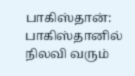பாகிஸ்தான்: பாகிஸ்தானில் நிலவி வரும்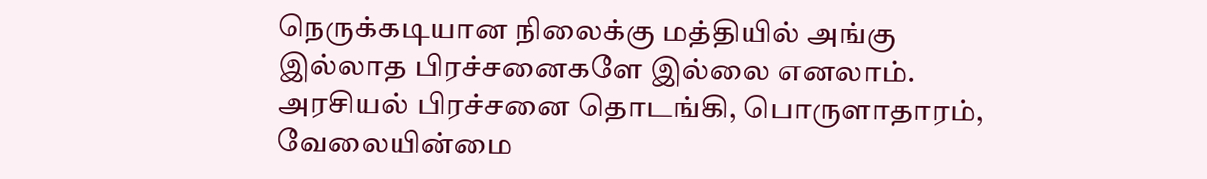நெருக்கடியான நிலைக்கு மத்தியில் அங்கு இல்லாத பிரச்சனைகளே இல்லை எனலாம். அரசியல் பிரச்சனை தொடங்கி, பொருளாதாரம், வேலையின்மை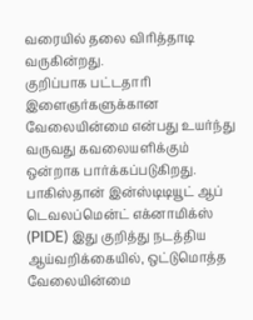வரையில் தலை விரித்தாடி வருகின்றது.
குறிப்பாக பட்டதாரி இளைஞர்களுக்கான வேலையின்மை என்பது உயர்ந்து வருவது கவலையளிக்கும் ஒன்றாக பார்க்கப்படுகிறது.
பாகிஸ்தான் இன்ஸ்டிடியூட் ஆப் டெவலப்மென்ட் எக்னாமிக்ஸ் (PIDE) இது குறித்து நடத்திய ஆய்வறிக்கையில், ஒட்டுமொத்த வேலையின்மை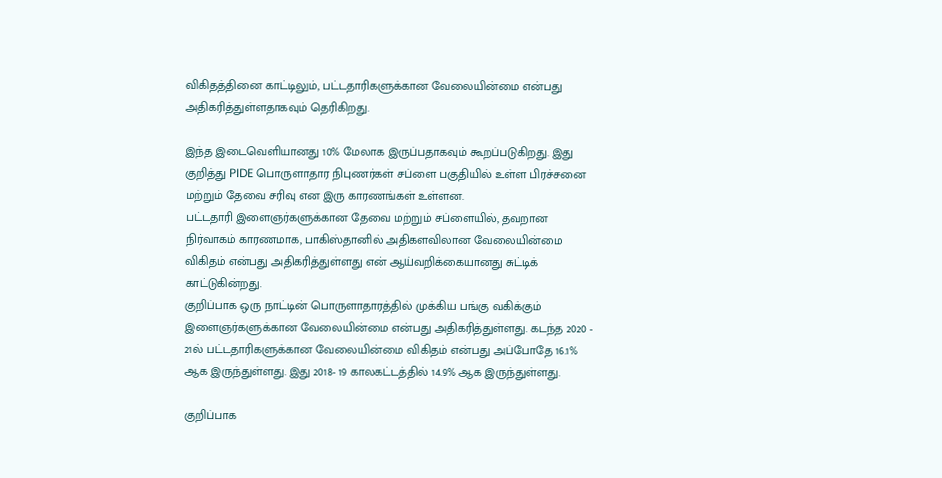விகிதத்தினை காட்டிலும், பட்டதாரிகளுக்கான வேலையின்மை என்பது அதிகரித்துள்ளதாகவும் தெரிகிறது.

இந்த இடைவெளியானது 10% மேலாக இருப்பதாகவும் கூறப்படுகிறது. இது குறித்து PIDE பொருளாதார நிபுணர்கள் சப்ளை பகுதியில் உள்ள பிரச்சனை மற்றும் தேவை சரிவு என இரு காரணங்கள் உள்ளன.
பட்டதாரி இளைஞர்களுக்கான தேவை மற்றும் சப்ளையில், தவறான நிர்வாகம் காரணமாக, பாகிஸ்தானில் அதிகளவிலான வேலையின்மை விகிதம் என்பது அதிகரித்துள்ளது என் ஆய்வறிக்கையானது சுட்டிக் காட்டுகின்றது.
குறிப்பாக ஒரு நாட்டின் பொருளாதாரத்தில் முக்கிய பங்கு வகிக்கும் இளைஞர்களுக்கான வேலையின்மை என்பது அதிகரித்துள்ளது. கடந்த 2020 - 21ல் பட்டதாரிகளுக்கான வேலையின்மை விகிதம் என்பது அப்போதே 16.1% ஆக இருந்துள்ளது. இது 2018- 19 காலகட்டத்தில் 14.9% ஆக இருந்துள்ளது.

குறிப்பாக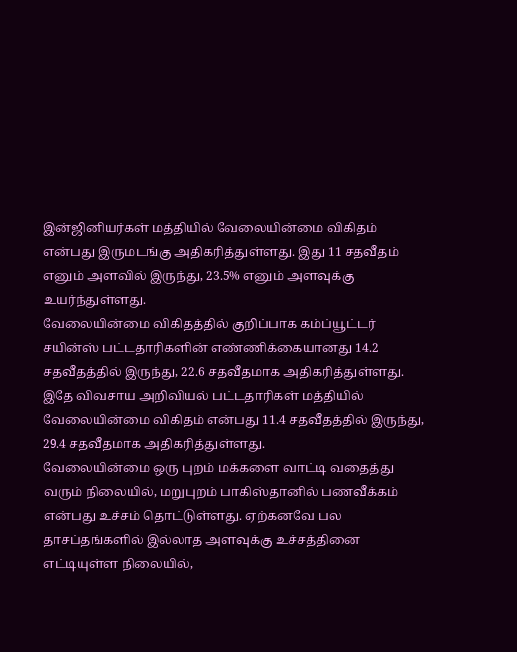இன்ஜினியர்கள் மத்தியில் வேலையின்மை விகிதம் என்பது இருமடங்கு அதிகரித்துள்ளது. இது 11 சதவீதம் எனும் அளவில் இருந்து, 23.5% எனும் அளவுக்கு உயர்ந்துள்ளது.
வேலையின்மை விகிதத்தில் குறிப்பாக கம்ப்யூட்டர் சயின்ஸ் பட்டதாரிகளின் எண்ணிக்கையானது 14.2 சதவீதத்தில் இருந்து, 22.6 சதவீதமாக அதிகரித்துள்ளது. இதே விவசாய அறிவியல் பட்டதாரிகள் மத்தியில் வேலையின்மை விகிதம் என்பது 11.4 சதவீதத்தில் இருந்து, 29.4 சதவீதமாக அதிகரித்துள்ளது.
வேலையின்மை ஒரு புறம் மக்களை வாட்டி வதைத்து வரும் நிலையில், மறுபுறம் பாகிஸ்தானில் பணவீக்கம் என்பது உச்சம் தொட்டுள்ளது. ஏற்கனவே பல தாசப்தங்களில் இல்லாத அளவுக்கு உச்சத்தினை எட்டியுள்ள நிலையில்,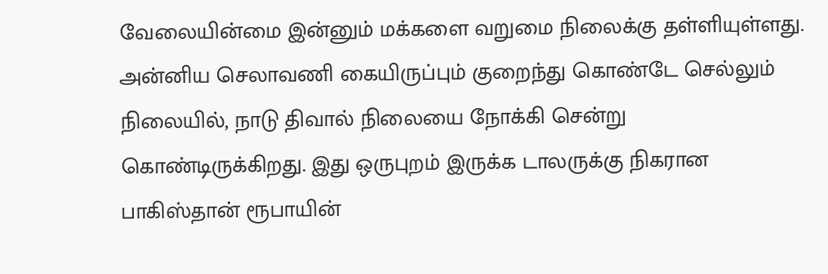வேலையின்மை இன்னும் மக்களை வறுமை நிலைக்கு தள்ளியுள்ளது.
அன்னிய செலாவணி கையிருப்பும் குறைந்து கொண்டே செல்லும் நிலையில், நாடு திவால் நிலையை நோக்கி சென்று கொண்டிருக்கிறது. இது ஒருபுறம் இருக்க டாலருக்கு நிகரான பாகிஸ்தான் ரூபாயின்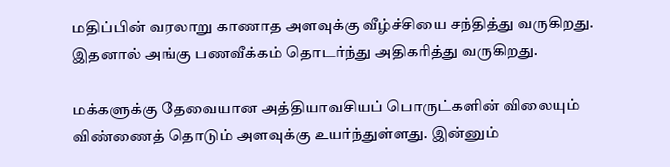மதிப்பின் வரலாறு காணாத அளவுக்கு வீழ்ச்சியை சந்தித்து வருகிறது. இதனால் அங்கு பணவீக்கம் தொடர்ந்து அதிகரித்து வருகிறது.

மக்களுக்கு தேவையான அத்தியாவசியப் பொருட்களின் விலையும் விண்ணைத் தொடும் அளவுக்கு உயர்ந்துள்ளது. இன்னும்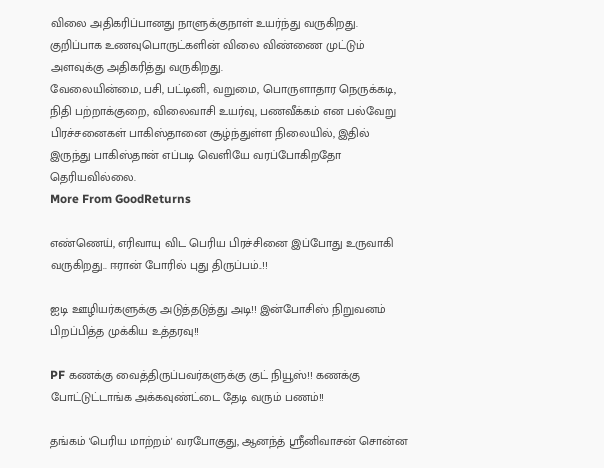விலை அதிகரிப்பானது நாளுக்குநாள் உயர்ந்து வருகிறது. குறிப்பாக உணவுபொருட்களின் விலை விண்ணை முட்டும் அளவுக்கு அதிகரித்து வருகிறது.
வேலையின்மை, பசி, பட்டினி, வறுமை, பொருளாதார நெருக்கடி, நிதி பற்றாக்குறை, விலைவாசி உயர்வு, பணவீக்கம் என பல்வேறு பிரச்சனைகள் பாகிஸ்தானை சூழ்ந்துள்ள நிலையில், இதில் இருந்து பாகிஸ்தான் எப்படி வெளியே வரப்போகிறதோ தெரியவில்லை.
More From GoodReturns

எண்ணெய், எரிவாயு விட பெரிய பிரச்சினை இப்போது உருவாகி வருகிறது.. ஈரான் போரில் புது திருப்பம்..!!

ஐடி ஊழியர்களுக்கு அடுத்தடுத்து அடி!! இன்போசிஸ் நிறுவனம் பிறப்பித்த முக்கிய உத்தரவு!!

PF கணக்கு வைத்திருப்பவர்களுக்கு குட் நியூஸ்!! கணக்கு போட்டுட்டாங்க அக்கவுண்ட்டை தேடி வரும் பணம்!!

தங்கம் 'பெரிய மாற்றம்' வரபோகுது, ஆனந்த் ஸ்ரீனிவாசன் சொன்ன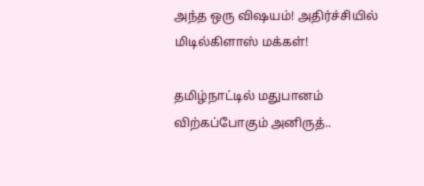அந்த ஒரு விஷயம்! அதிர்ச்சியில் மிடில்கிளாஸ் மக்கள்!

தமிழ்நாட்டில் மதுபானம் விற்கப்போகும் அனிருத்..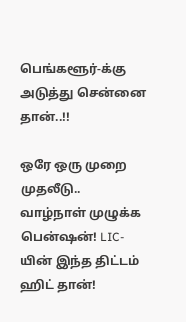பெங்களூர்-க்கு அடுத்து சென்னை தான்..!!

ஒரே ஒரு முறை முதலீடு.. வாழ்நாள் முழுக்க பென்ஷன்! LIC-யின் இந்த திட்டம் ஹிட் தான்!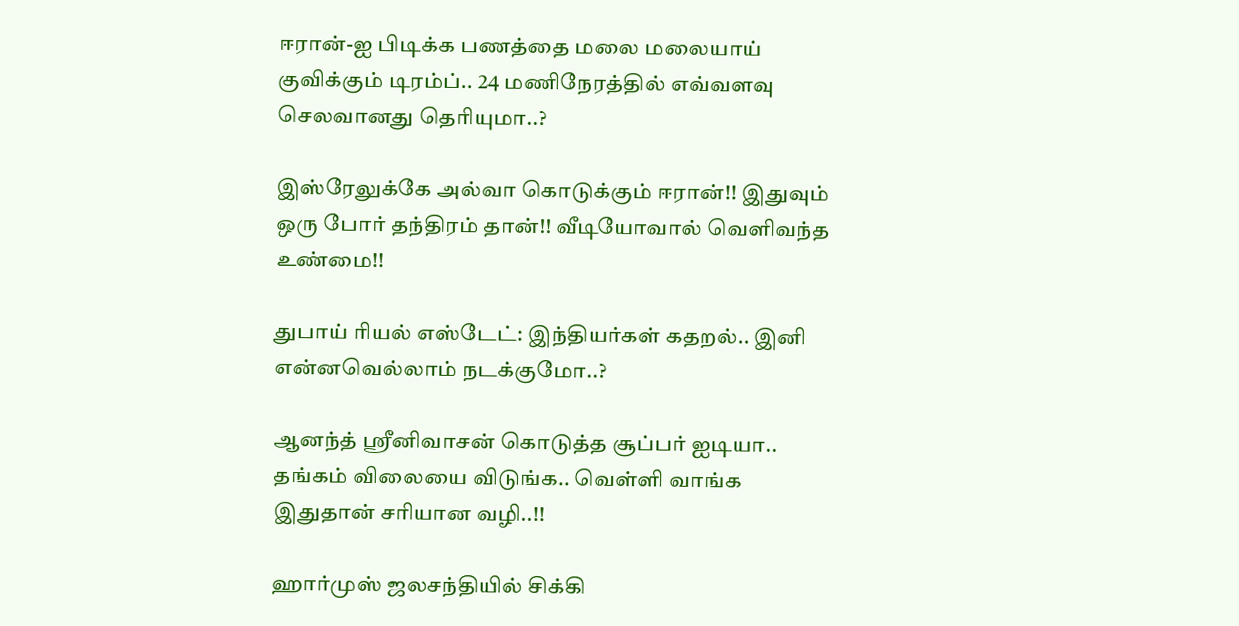ஈரான்-ஐ பிடிக்க பணத்தை மலை மலையாய் குவிக்கும் டிரம்ப்.. 24 மணிநேரத்தில் எவ்வளவு செலவானது தெரியுமா..?

இஸ்ரேலுக்கே அல்வா கொடுக்கும் ஈரான்!! இதுவும் ஒரு போர் தந்திரம் தான்!! வீடியோவால் வெளிவந்த உண்மை!!

துபாய் ரியல் எஸ்டேட்: இந்தியர்கள் கதறல்.. இனி என்னவெல்லாம் நடக்குமோ..?

ஆனந்த் ஸ்ரீனிவாசன் கொடுத்த சூப்பர் ஐடியா.. தங்கம் விலையை விடுங்க.. வெள்ளி வாங்க இதுதான் சரியான வழி..!!

ஹார்முஸ் ஜலசந்தியில் சிக்கி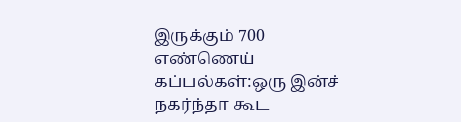இருக்கும் 700 எண்ணெய் கப்பல்கள்:ஒரு இன்ச் நகர்ந்தா கூட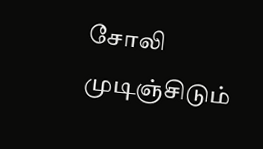சோலி முடிஞ்சிடும்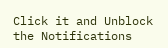Click it and Unblock the Notifications